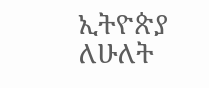ኢትዮጵያ ለሁለት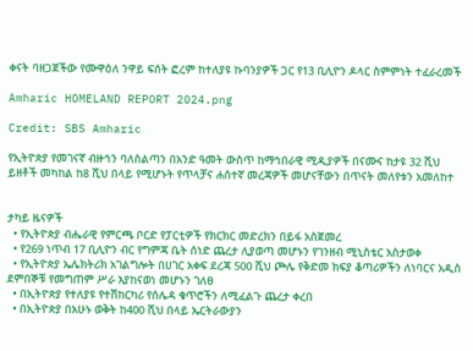ቀናት ባዘጋጀችው የሙዋዕለ ንዋይ ፍሰት ፎረም ከተለያዩ ኩባንያዎች ጋር የ13 ቢሊዮን ዶላር ስምምነት ተፈራረመች

Amharic HOMELAND REPORT 2024.png

Credit: SBS Amharic

የኢትዮጵያ የመገናኛ ብዙኅን ባለስልጣን በአንድ ዓመት ውስጥ ከማኅበራዊ ሚዲያዎች በናሙና ከታዩ 32 ሺህ ይዘቶች መካከል ከ8 ሺህ በላይ የሚሆኑት የጥላቻና ሐሰተኛ መረጃዎች መሆናቸውን በጥናት መለየቱን አመለከተ


ታካይ ዜናዎች
  • የኢትዮጵያ ብሔራዊ የምርጫ ቦርድ የፓርቲዎች የክርክር መድረክን በይፋ አስጀመረ
  • የ269 ነጥብ 17 ቢሊዮን ብር የግምጃ ቤት ሰነድ ጨረታ ሊያወጣ መሆኑን የገንዘብ ሚኒስቴር አስታወቀ
  • የኢትዮጵያ ኤሌክትሪክ አገልግሎት በሀገር አቀፍ ደረጃ 500 ሺህ ጮሌ የቅድመ ክፍያ ቆጣሪዎችን ለነባርና አዲስ ደምበኞቹ የመግጠም ሥራ እያከናወነ መሆኑን ገለፀ
  • በኢትዮጵያ የተለያዩ የተሽከርካሪ የሰሌዳ ቁጥሮችን ለሚፈልጉ ጨረታ ቀረበ
  • በኢትዮጵያ በአሁኑ ወቅት ከ400 ሺህ በላይ ኤርትራውያን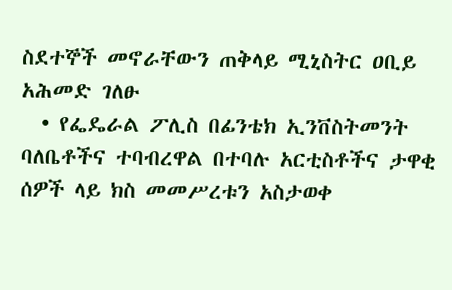ስደተኞች መኖራቸውን ጠቅላይ ሚኒስትር ዐቢይ አሕመድ ገለፁ
  • የፌዴራል ፖሊስ በፊንቴክ ኢንቨስትመንት ባለቤቶችና ተባብረዋል በተባሉ አርቲስቶችና ታዋቂ ሰዎች ላይ ክስ መመሥረቱን አስታወቀ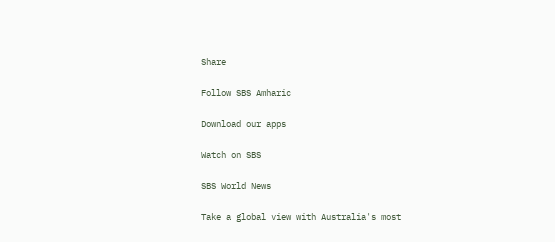Share

Follow SBS Amharic

Download our apps

Watch on SBS

SBS World News

Take a global view with Australia's most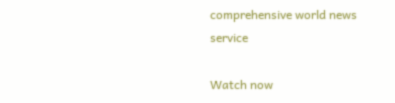comprehensive world news service

Watch now